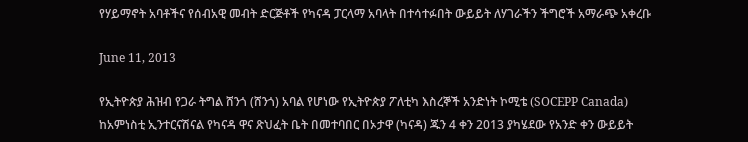የሃይማኖት አባቶችና የሰብአዊ መብት ድርጅቶች የካናዳ ፓርላማ አባላት በተሳተፉበት ውይይት ለሃገራችን ችግሮች አማራጭ አቀረቡ

June 11, 2013

የኢትዮጵያ ሕዝብ የጋራ ትግል ሸንጎ (ሸንጎ) አባል የሆነው የኢትዮጵያ ፖለቲካ እስረኞች አንድነት ኮሚቴ (SOCEPP Canada) ከአምነስቲ ኢንተርናሽናል የካናዳ ዋና ጽህፈት ቤት በመተባበር በኦታዋ (ካናዳ) ጁን 4 ቀን 2013 ያካሄደው የአንድ ቀን ውይይት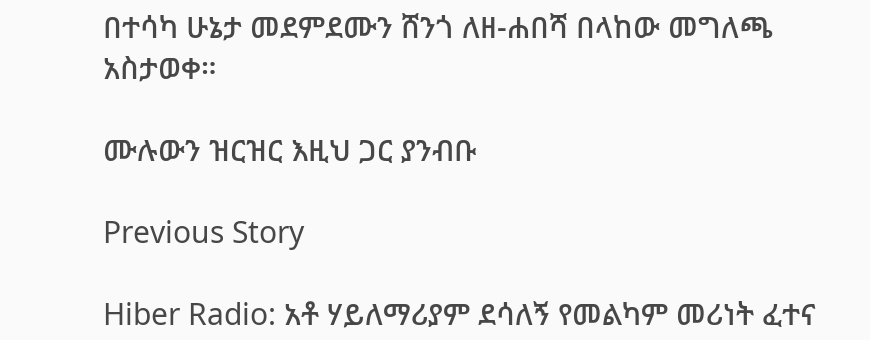በተሳካ ሁኔታ መደምደሙን ሸንጎ ለዘ-ሐበሻ በላከው መግለጫ አስታወቀ።

ሙሉውን ዝርዝር እዚህ ጋር ያንብቡ

Previous Story

Hiber Radio: አቶ ሃይለማሪያም ደሳለኝ የመልካም መሪነት ፈተና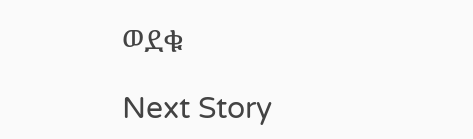ወደቁ

Next Story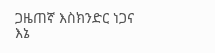ጋዜጠኛ እስክንድር ነጋና እኔ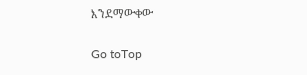እንደማውቀው

Go toTop